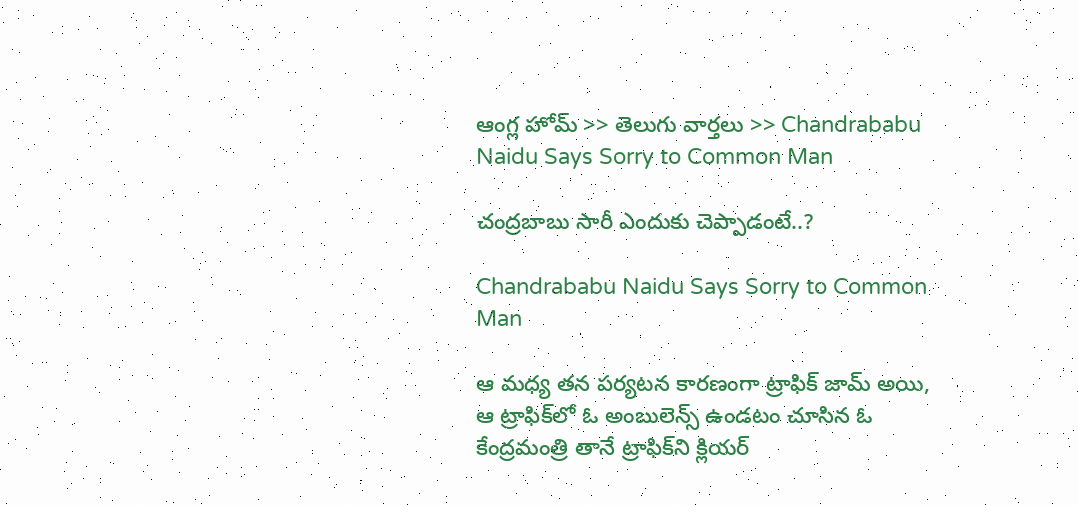ఆంగ్ల హోమ్ >> తెలుగు వార్తలు >> Chandrababu Naidu Says Sorry to Common Man

చంద్రబాబు సారీ ఎందుకు చెప్పాడంటే..?

Chandrababu Naidu Says Sorry to Common Man

ఆ మధ్య తన పర్యటన కారణంగా ట్రాఫిక్‌ జామ్‌ అయి, ఆ ట్రాఫిక్‌లో ఓ అంబులెన్స్‌ ఉండటం చూసిన ఓ కేంద్రమంత్రి తానే ట్రాఫిక్‌ని క్లియర్‌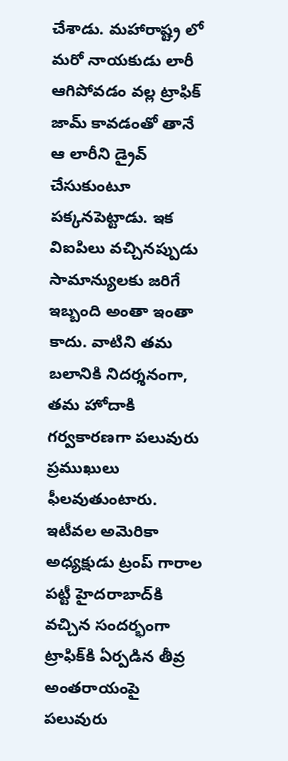చేశాడు. మహారాష్ట్ర లో మరో నాయకుడు లారీ ఆగిపోవడం వల్ల ట్రాఫిక్‌ జామ్‌ కావడంతో తానే ఆ లారీని డ్రైవ్‌ చేసుకుంటూ పక్కనపెట్టాడు. ఇక విఐపిలు వచ్చినప్పుడు సామాన్యులకు జరిగే ఇబ్బంది అంతా ఇంతా కాదు. వాటిని తమ బలానికి నిదర్శనంగా, తమ హోదాకి గర్వకారణగా పలువురు ప్రముఖులు ఫీలవుతుంటారు. ఇటీవల అమెరికా అధ్యక్షుడు ట్రంప్‌ గారాల పట్టీ హైదరాబాద్‌కి వచ్చిన సందర్భంగా ట్రాఫిక్‌కి ఏర్పడిన తీవ్ర అంతరాయంపై పలువురు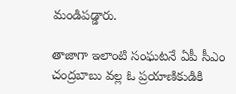మండిపడ్డారు.

తాజాగా ఇలాంటి సంఘటనే ఏపీ సీఎం చంద్రబాబు వల్ల ఓ ప్రయాణికుడికి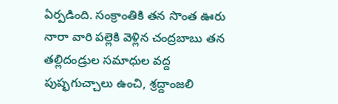ఏర్పడింది. సంక్రాంతికి తన సొంత ఊరు నారా వారి పల్లెకి వెళ్లిన చంద్రబాబు తన తల్లిదండ్రుల సమాధుల వద్ద పుష్ఫగుచ్చాలు ఉంచి, శ్రద్దాంజలి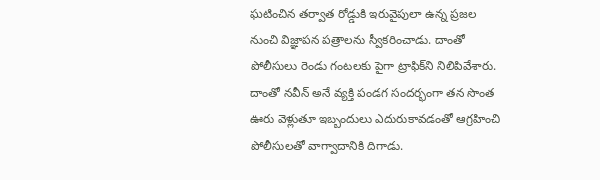ఘటించిన తర్వాత రోడ్డుకి ఇరువైపులా ఉన్న ప్రజల నుంచి విజ్ఞాపన పత్రాలను స్వీకరించాడు. దాంతో పోలీసులు రెండు గంటలకు పైగా ట్రాఫిక్‌ని నిలిపివేశారు. దాంతో నవీన్‌ అనే వ్యక్తి పండగ సందర్భంగా తన సొంత ఊరు వెళ్లుతూ ఇబ్బందులు ఎదురుకావడంతో ఆగ్రహించి పోలీసులతో వాగ్వాదానికి దిగాడు.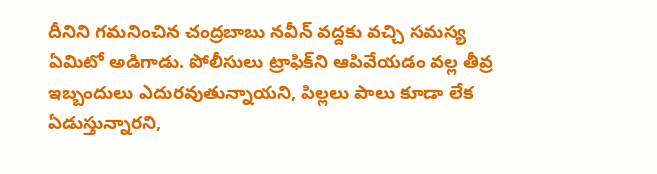దీనిని గమనించిన చంద్రబాబు నవీన్‌ వద్దకు వచ్చి సమస్య ఏమిటో అడిగాడు. పోలీసులు ట్రాఫిక్‌ని ఆపివేయడం వల్ల తీవ్ర ఇబ్బందులు ఎదురవుతున్నాయని, పిల్లలు పాలు కూడా లేక ఏడుస్తున్నారని,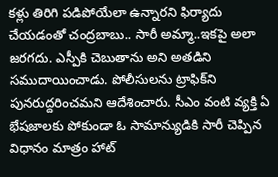కళ్లు తిరిగి పడిపోయేలా ఉన్నారని ఫిర్యాదు చేయడంతో చంద్రబాబు.. సారీ అమ్మా..ఇకపై అలా జరగదు. ఎస్పీకి చెబుతాను అని అతడిని సముదాయించాడు. పోలీసులను ట్రాఫిక్‌ని పునరుద్దరించమని ఆదేశించారు. సీఎం వంటి వ్యక్తి ఏ భేషజాలకు పోకుండా ఓ సామాన్యుడికి సారీ చెప్పిన విధానం మాత్రం హాట్‌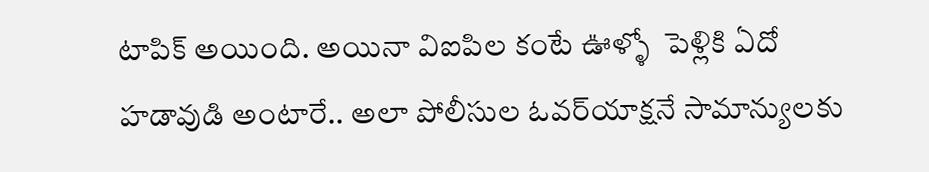టాపిక్‌ అయింది. అయినా విఐపిల కంటే ఊళ్ళో  పెళ్లికి ఏదో హడావుడి అంటారే.. అలా పోలీసుల ఓవర్‌యాక్షనే సామాన్యులకు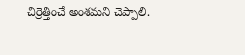చిర్రెత్తించే అంశమని చెప్పాలి.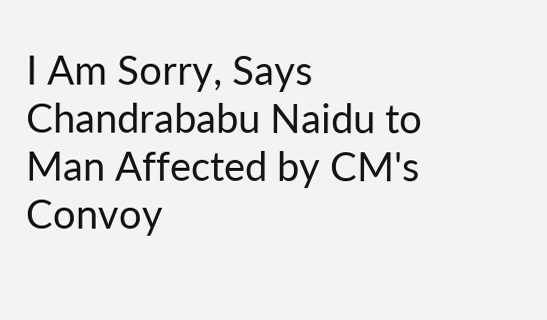I Am Sorry, Says Chandrababu Naidu to Man Affected by CM's Convoy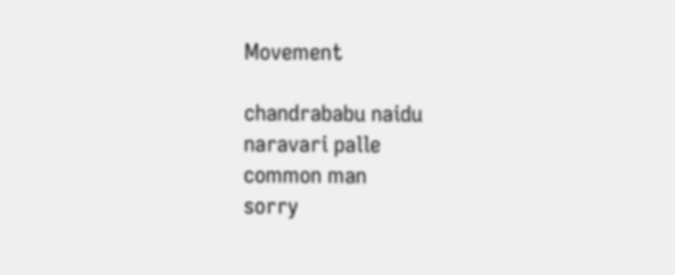Movement

chandrababu naidu
naravari palle
common man
sorry